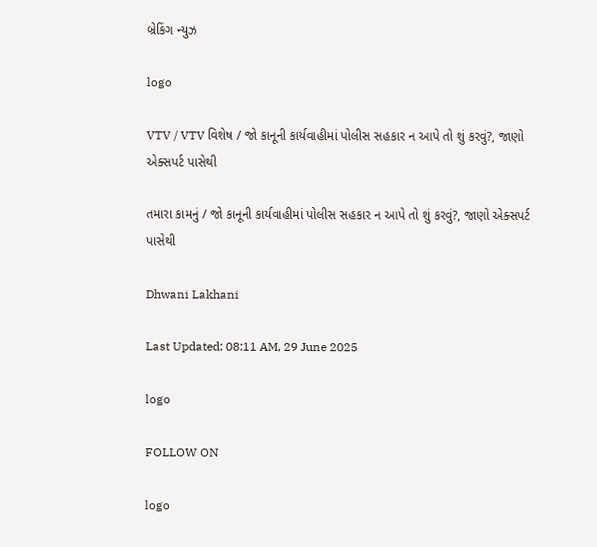બ્રેકિંગ ન્યુઝ

logo

VTV / VTV વિશેષ / જો કાનૂની કાર્યવાહીમાં પોલીસ સહકાર ન આપે તો શું કરવું?, જાણો એક્સપર્ટ પાસેથી

તમારા કામનું / જો કાનૂની કાર્યવાહીમાં પોલીસ સહકાર ન આપે તો શું કરવું?, જાણો એક્સપર્ટ પાસેથી

Dhwani Lakhani

Last Updated: 08:11 AM, 29 June 2025

logo

FOLLOW ON

logo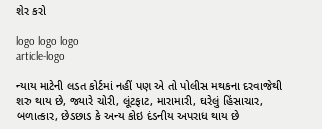શેર કરો

logo logo logo
article-logo

ન્યાય માટેની લડત કોર્ટમાં નહીં પણ એ તો પોલીસ મથકના દરવાજેથી શરુ થાય છે, જ્યારે ચોરી, લૂંટફાટ, મારામારી, ઘરેલું હિંસાચાર, બળાત્કાર, છેડછાડ કે અન્ય કોઇ દંડનીય અપરાધ થાય છે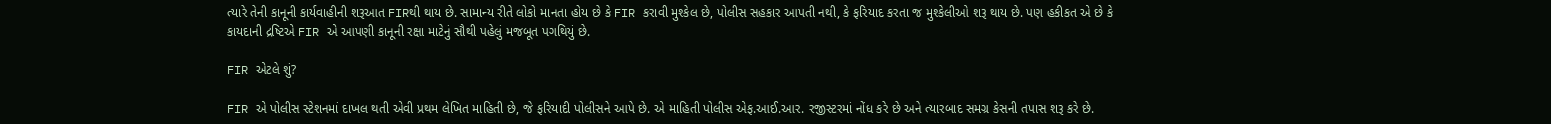ત્યારે તેની કાનૂની કાર્યવાહીની શરૂઆત FIRથી થાય છે. સામાન્ય રીતે લોકો માનતા હોય છે કે FIR કરાવી મુશ્કેલ છે, પોલીસ સહકાર આપતી નથી, કે ફરિયાદ કરતા જ મુશ્કેલીઓ શરૂ થાય છે. પણ હકીકત એ છે કે કાયદાની દ્રષ્ટિએ FIR એ આપણી કાનૂની રક્ષા માટેનું સૌથી પહેલું મજબૂત પગથિયું છે.

FIR એટલે શું?

FIR એ પોલીસ સ્ટેશનમાં દાખલ થતી એવી પ્રથમ લેખિત માહિતી છે, જે ફરિયાદી પોલીસને આપે છે. એ માહિતી પોલીસ એફ.આઈ.આર. રજીસ્ટરમાં નોંધ કરે છે અને ત્યારબાદ સમગ્ર કેસની તપાસ શરૂ કરે છે.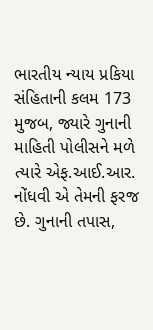ભારતીય ન્યાય પ્રકિયા સંહિતાની કલમ 173 મુજબ, જ્યારે ગુનાની માહિતી પોલીસને મળે ત્યારે એફ.આઈ.આર. નોંધવી એ તેમની ફરજ છે. ગુનાની તપાસ,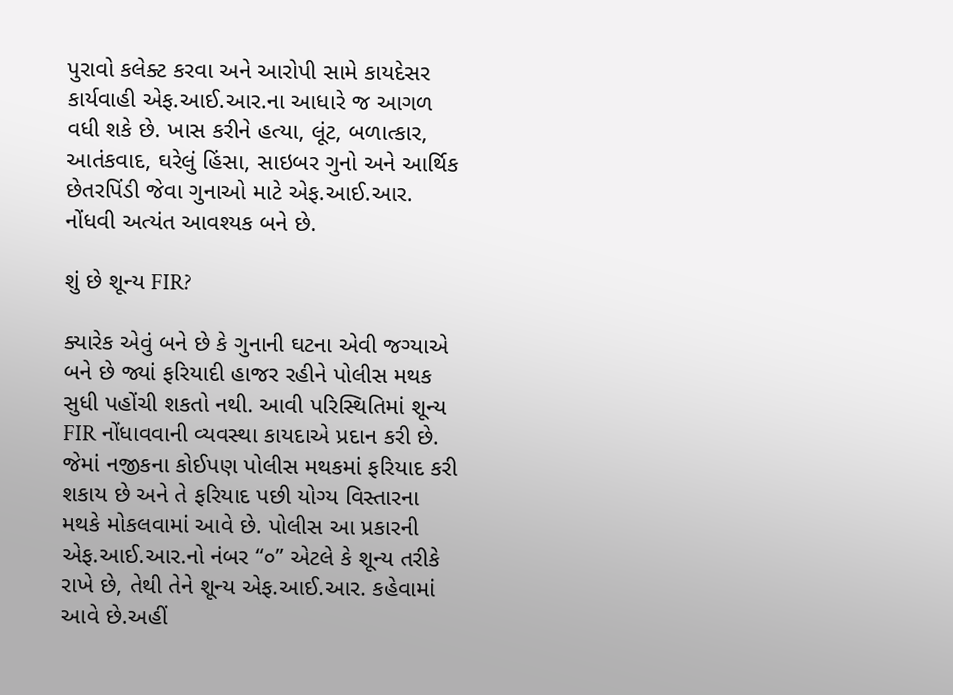પુરાવો કલેક્ટ કરવા અને આરોપી સામે કાયદેસર કાર્યવાહી એફ.આઈ.આર.ના આધારે જ આગળ વધી શકે છે. ખાસ કરીને હત્યા, લૂંટ, બળાત્કાર, આતંકવાદ, ઘરેલું હિંસા, સાઇબર ગુનો અને આર્થિક છેતરપિંડી જેવા ગુનાઓ માટે એફ.આઈ.આર. નોંધવી અત્યંત આવશ્યક બને છે.

શું છે શૂન્ય FIR?

ક્યારેક એવું બને છે કે ગુનાની ઘટના એવી જગ્યાએ બને છે જ્યાં ફરિયાદી હાજર રહીને પોલીસ મથક સુધી પહોંચી શકતો નથી. આવી પરિસ્થિતિમાં શૂન્ય FIR નોંધાવવાની વ્યવસ્થા કાયદાએ પ્રદાન કરી છે. જેમાં નજીકના કોઈપણ પોલીસ મથકમાં ફરિયાદ કરી શકાય છે અને તે ફરિયાદ પછી યોગ્ય વિસ્તારના મથકે મોકલવામાં આવે છે. પોલીસ આ પ્રકારની એફ.આઈ.આર.નો નંબર “૦” એટલે કે શૂન્ય તરીકે રાખે છે, તેથી તેને શૂન્ય એફ.આઈ.આર. કહેવામાં આવે છે.અહીં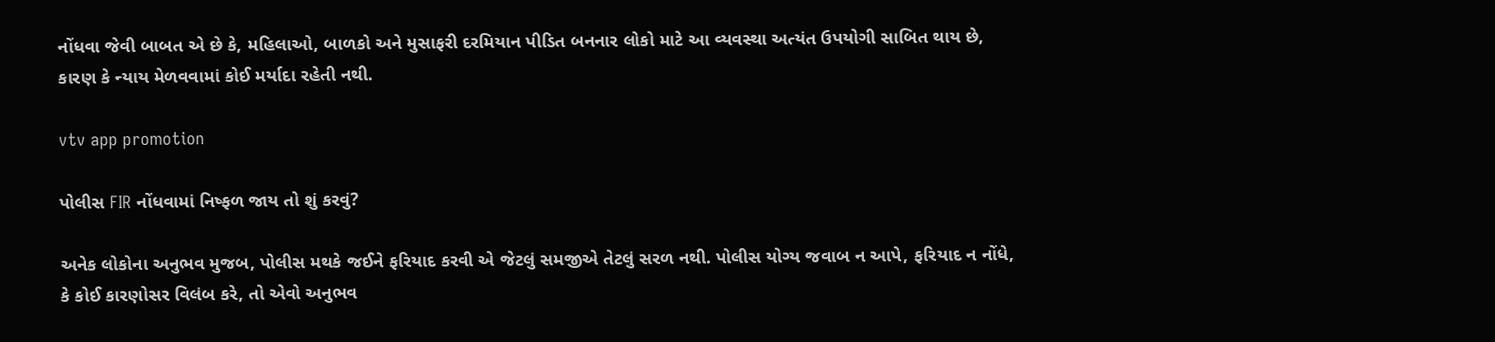નોંધવા જેવી બાબત એ છે કે, મહિલાઓ, બાળકો અને મુસાફરી દરમિયાન પીડિત બનનાર લોકો માટે આ વ્યવસ્થા અત્યંત ઉપયોગી સાબિત થાય છે, કારણ કે ન્યાય મેળવવામાં કોઈ મર્યાદા રહેતી નથી.

vtv app promotion

પોલીસ FIR નોંધવામાં નિષ્ફળ જાય તો શું કરવું?

અનેક લોકોના અનુભવ મુજબ, પોલીસ મથકે જઈને ફરિયાદ કરવી એ જેટલું સમજીએ તેટલું સરળ નથી. પોલીસ યોગ્ય જવાબ ન આપે, ફરિયાદ ન નોંધે, કે કોઈ કારણોસર વિલંબ કરે, તો એવો અનુભવ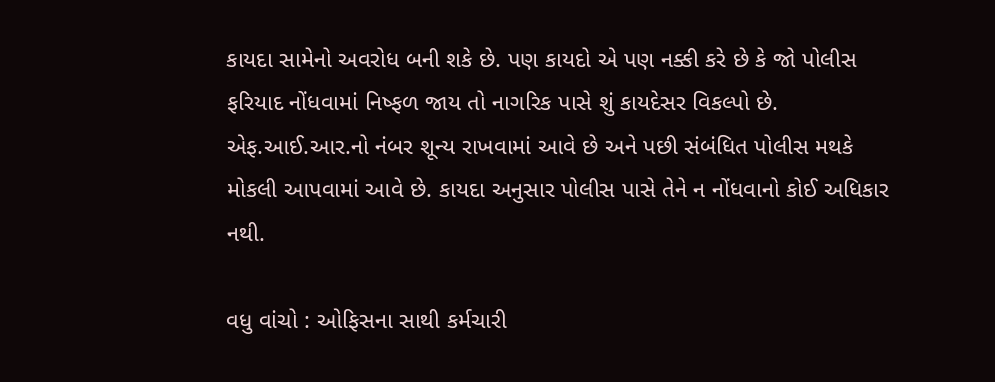કાયદા સામેનો અવરોધ બની શકે છે. પણ કાયદો એ પણ નક્કી કરે છે કે જો પોલીસ ફરિયાદ નોંધવામાં નિષ્ફળ જાય તો નાગરિક પાસે શું કાયદેસર વિકલ્પો છે. એફ.આઈ.આર.નો નંબર શૂન્ય રાખવામાં આવે છે અને પછી સંબંધિત પોલીસ મથકે મોકલી આપવામાં આવે છે. કાયદા અનુસાર પોલીસ પાસે તેને ન નોંધવાનો કોઈ અધિકાર નથી.

વધુ વાંચો : ઓફિસના સાથી કર્મચારી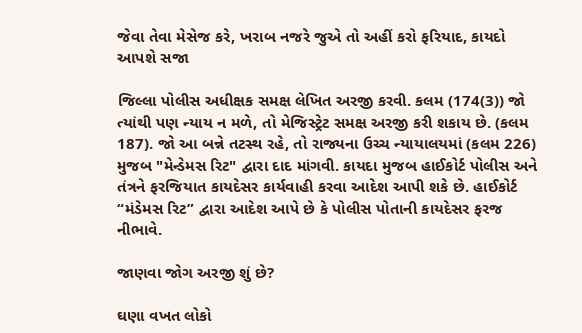જેવા તેવા મેસેજ કરે, ખરાબ નજરે જુએ તો અહીં કરો ફરિયાદ, કાયદો આપશે સજા

જિલ્લા પોલીસ અધીક્ષક સમક્ષ લેખિત અરજી કરવી. કલમ (174(3)) જો ત્યાંથી પણ ન્યાય ન મળે, તો મેજિસ્ટ્રેટ સમક્ષ અરજી કરી શકાય છે. (કલમ 187). જો આ બન્ને તટસ્થ રહે, તો રાજ્યના ઉચ્ચ ન્યાયાલયમાં (કલમ 226) મુજબ "મેન્ડેમસ રિટ" દ્વારા દાદ માંગવી. કાયદા મુજબ હાઈકોર્ટ પોલીસ અને તંત્રને ફરજિયાત કાયદેસર કાર્યવાહી કરવા આદેશ આપી શકે છે. હાઈકોર્ટ “મંડેમસ રિટ” દ્વારા આદેશ આપે છે કે પોલીસ પોતાની કાયદેસર ફરજ નીભાવે.

જાણવા જોગ અરજી શું છે?

ઘણા વખત લોકો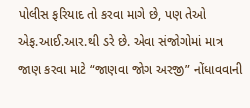પોલીસ ફરિયાદ તો કરવા માગે છે, પણ તેઓ એફ.આઈ.આર.થી ડરે છે. એવા સંજોગોમાં માત્ર જાણ કરવા માટે “જાણવા જોગ અરજી” નોંધાવવાની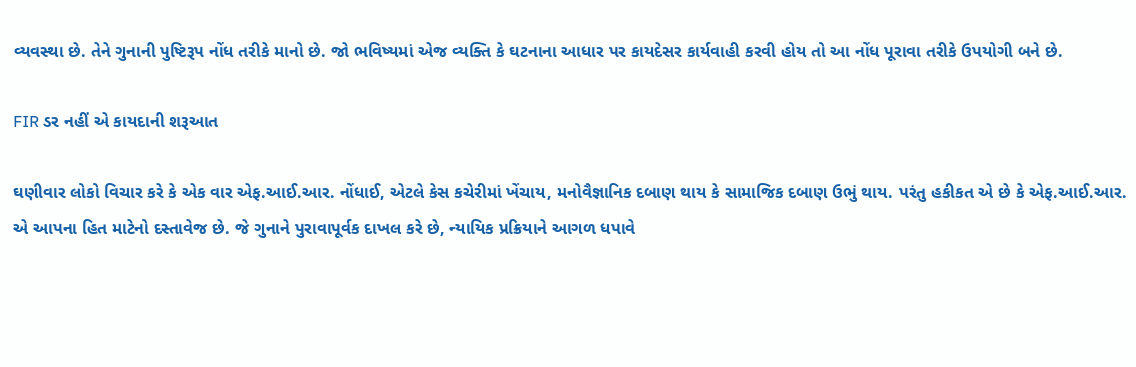વ્યવસ્થા છે. તેને ગુનાની પુષ્ટિરૂપ નોંધ તરીકે માનો છે. જો ભવિષ્યમાં એજ વ્યક્તિ કે ઘટનાના આધાર પર કાયદેસર કાર્યવાહી કરવી હોય તો આ નોંધ પૂરાવા તરીકે ઉપયોગી બને છે.

FIR ડર નહીં એ કાયદાની શરૂઆત

ઘણીવાર લોકો વિચાર કરે કે એક વાર એફ.આઈ.આર. નોંધાઈ, એટલે કેસ કચેરીમાં ખેંચાય, મનોવૈજ્ઞાનિક દબાણ થાય કે સામાજિક દબાણ ઉભું થાય. પરંતુ હકીકત એ છે કે એફ.આઈ.આર. એ આપના હિત માટેનો દસ્તાવેજ છે. જે ગુનાને પુરાવાપૂર્વક દાખલ કરે છે, ન્યાયિક પ્રક્રિયાને આગળ ધપાવે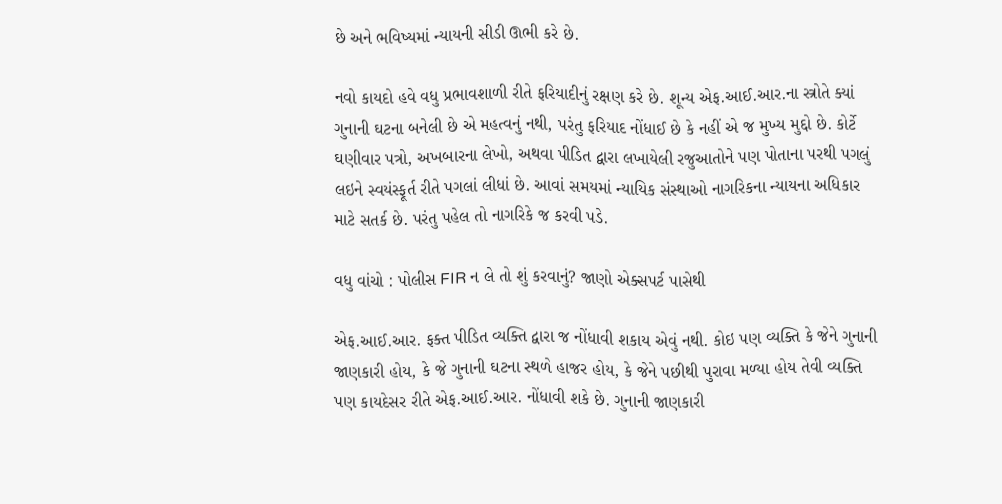છે અને ભવિષ્યમાં ન્યાયની સીડી ઊભી કરે છે.

નવો કાયદો હવે વધુ પ્રભાવશાળી રીતે ફરિયાદીનું રક્ષણ કરે છે. શૂન્ય એફ.આઈ.આર.ના સ્ત્રોતે ક્યાં ગુનાની ઘટના બનેલી છે એ મહત્વનું નથી, પરંતુ ફરિયાદ નોંધાઈ છે કે નહીં એ જ મુખ્ય મુદ્દો છે. કોર્ટે ઘણીવાર પત્રો, અખબારના લેખો, અથવા પીડિત દ્વારા લખાયેલી રજુઆતોને પણ પોતાના પરથી પગલું લઇને સ્વયંસ્ફૂર્ત રીતે પગલાં લીધાં છે. આવાં સમયમાં ન્યાયિક સંસ્થાઓ નાગરિકના ન્યાયના અધિકાર માટે સતર્ક છે. પરંતુ પહેલ તો નાગરિકે જ કરવી પડે.

વધુ વાંચો : પોલીસ FIR ન લે તો શું કરવાનું? જાણો એક્સપર્ટ પાસેથી

એફ.આઈ.આર. ફક્ત પીડિત વ્યક્તિ દ્વારા જ નોંધાવી શકાય એવું નથી. કોઇ પણ વ્યક્તિ કે જેને ગુનાની જાણકારી હોય, કે જે ગુનાની ઘટના સ્થળે હાજર હોય, કે જેને પછીથી પુરાવા મળ્યા હોય તેવી વ્યક્તિ પણ કાયદેસર રીતે એફ.આઈ.આર. નોંધાવી શકે છે. ગુનાની જાણકારી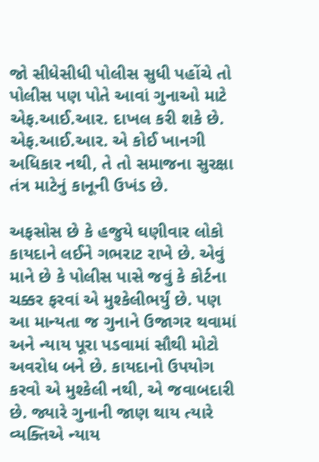જો સીધેસીધી પોલીસ સુધી પહોંચે તો પોલીસ પણ પોતે આવાં ગુનાઓ માટે એફ.આઈ.આર. દાખલ કરી શકે છે. એફ.આઈ.આર. એ કોઈ ખાનગી અધિકાર નથી, તે તો સમાજના સુરક્ષા તંત્ર માટેનું કાનૂની ઉખંડ છે.

અફસોસ છે કે હજુયે ઘણીવાર લોકો કાયદાને લઈને ગભરાટ રાખે છે. એવું માને છે કે પોલીસ પાસે જવું કે કોર્ટના ચક્કર ફરવાં એ મુશ્કેલીભર્યું છે. પણ આ માન્યતા જ ગુનાને ઉજાગર થવામાં અને ન્યાય પૂરા પડવામાં સૌથી મોટો અવરોધ બને છે. કાયદાનો ઉપયોગ કરવો એ મુશ્કેલી નથી, એ જવાબદારી છે. જ્યારે ગુનાની જાણ થાય ત્યારે વ્યક્તિએ ન્યાય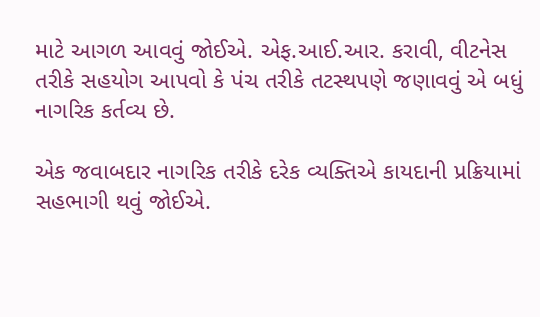માટે આગળ આવવું જોઈએ. એફ.આઈ.આર. કરાવી, વીટનેસ તરીકે સહયોગ આપવો કે પંચ તરીકે તટસ્થપણે જણાવવું એ બધું નાગરિક કર્તવ્ય છે.

એક જવાબદાર નાગરિક તરીકે દરેક વ્યક્તિએ કાયદાની પ્રક્રિયામાં સહભાગી થવું જોઈએ.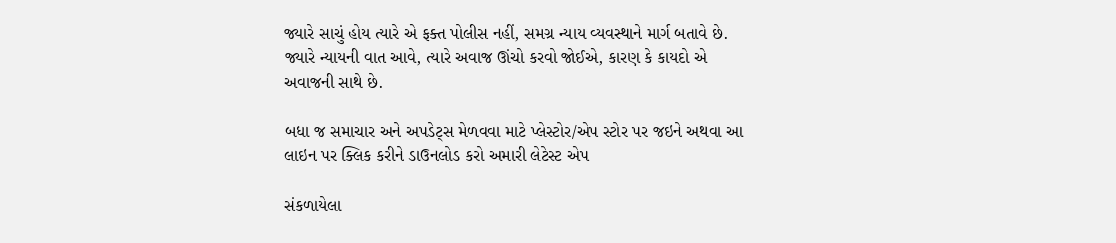જ્યારે સાચું હોય ત્યારે એ ફક્ત પોલીસ નહીં, સમગ્ર ન્યાય વ્યવસ્થાને માર્ગ બતાવે છે. જ્યારે ન્યાયની વાત આવે, ત્યારે અવાજ ઊંચો કરવો જોઈએ, કારણ કે કાયદો એ અવાજની સાથે છે.

બધા જ સમાચાર અને અપડેટ્સ મેળવવા માટે પ્લેસ્ટોર/એપ સ્ટોર પર જઇને અથવા આ લાઇન પર ક્લિક કરીને ડાઉનલોડ કરો અમારી લેટેસ્ટ એપ

સંકળાયેલા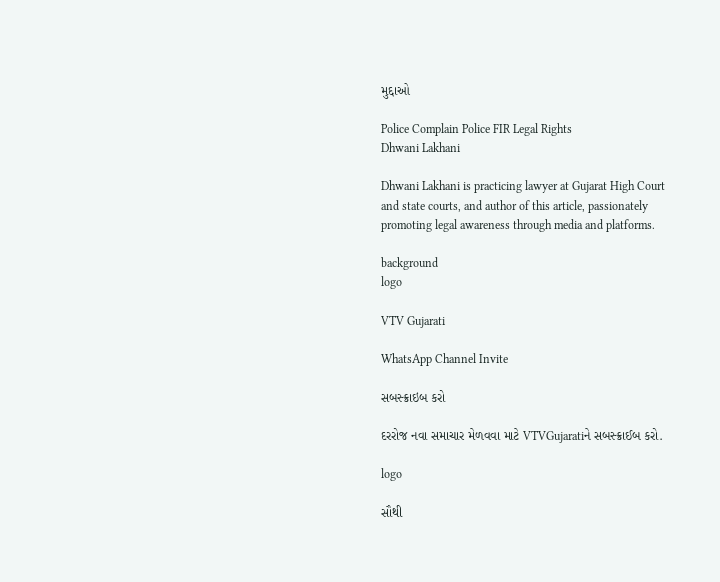મુદ્દાઓ

Police Complain Police FIR Legal Rights
Dhwani Lakhani

Dhwani Lakhani is practicing lawyer at Gujarat High Court and state courts, and author of this article, passionately promoting legal awareness through media and platforms.

background
logo

VTV Gujarati

WhatsApp Channel Invite

સબસ્ક્રાઇબ કરો

દરરોજ નવા સમાચાર મેળવવા માટે VTVGujaratiને સબસ્ક્રાઈબ કરો.

logo

સૌથી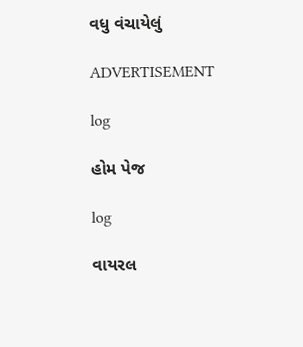વધુ વંચાયેલું

ADVERTISEMENT

log

હોમ પેજ

log

વાયરલ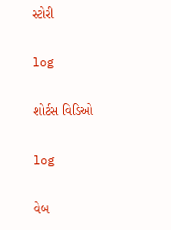સ્ટોરી

log

શોર્ટસ વિડિઓ

log

વેબ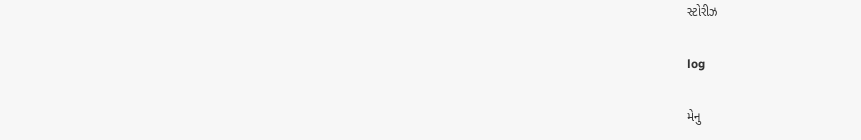સ્ટોરીઝ

log

મેનુ